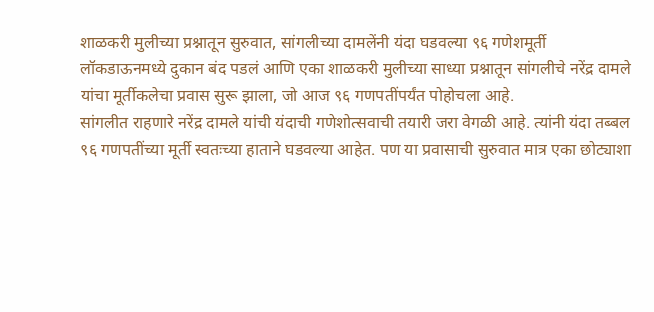शाळकरी मुलीच्या प्रश्नातून सुरुवात, सांगलीच्या दामलेंनी यंदा घडवल्या ९६ गणेशमूर्ती
लॉकडाऊनमध्ये दुकान बंद पडलं आणि एका शाळकरी मुलीच्या साध्या प्रश्नातून सांगलीचे नरेंद्र दामले यांचा मूर्तीकलेचा प्रवास सुरू झाला, जो आज ९६ गणपतींपर्यंत पोहोचला आहे.
सांगलीत राहणारे नरेंद्र दामले यांची यंदाची गणेशोत्सवाची तयारी जरा वेगळी आहे. त्यांनी यंदा तब्बल ९६ गणपतींच्या मूर्ती स्वतःच्या हाताने घडवल्या आहेत. पण या प्रवासाची सुरुवात मात्र एका छोट्याशा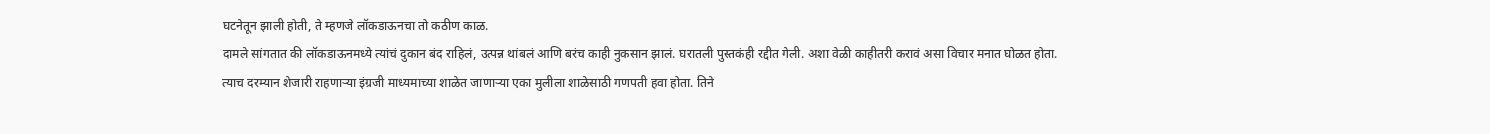घटनेतून झाली होती, ते म्हणजे लॉकडाऊनचा तो कठीण काळ.
दामले सांगतात की लॉकडाऊनमध्ये त्यांचं दुकान बंद राहिलं, उत्पन्न थांबलं आणि बरंच काही नुकसान झालं. घरातली पुस्तकंही रद्दीत गेली. अशा वेळी काहीतरी करावं असा विचार मनात घोळत होता. त्याच दरम्यान शेजारी राहणाऱ्या इंग्रजी माध्यमाच्या शाळेत जाणाऱ्या एका मुलीला शाळेसाठी गणपती हवा होता. तिने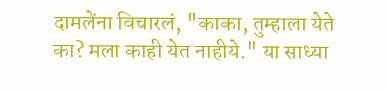दामलेंना विचारलं, "काका, तुम्हाला येते का? मला काही येत नाहीये." या साध्या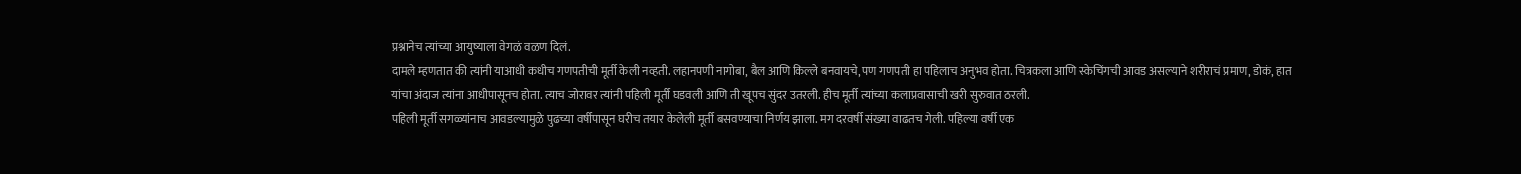प्रश्नानेच त्यांच्या आयुष्याला वेगळं वळण दिलं.
दामले म्हणतात की त्यांनी याआधी कधीच गणपतीची मूर्ती केली नव्हती. लहानपणी नागोबा, बैल आणि किल्ले बनवायचे, पण गणपती हा पहिलाच अनुभव होता. चित्रकला आणि स्केचिंगची आवड असल्याने शरीराचं प्रमाण, डोकं, हात यांचा अंदाज त्यांना आधीपासूनच होता. त्याच जोरावर त्यांनी पहिली मूर्ती घडवली आणि ती खूपच सुंदर उतरली. हीच मूर्ती त्यांच्या कलाप्रवासाची खरी सुरुवात ठरली.
पहिली मूर्ती सगळ्यांनाच आवडल्यामुळे पुढच्या वर्षीपासून घरीच तयार केलेली मूर्ती बसवण्याचा निर्णय झाला. मग दरवर्षी संख्या वाढतच गेली. पहिल्या वर्षी एक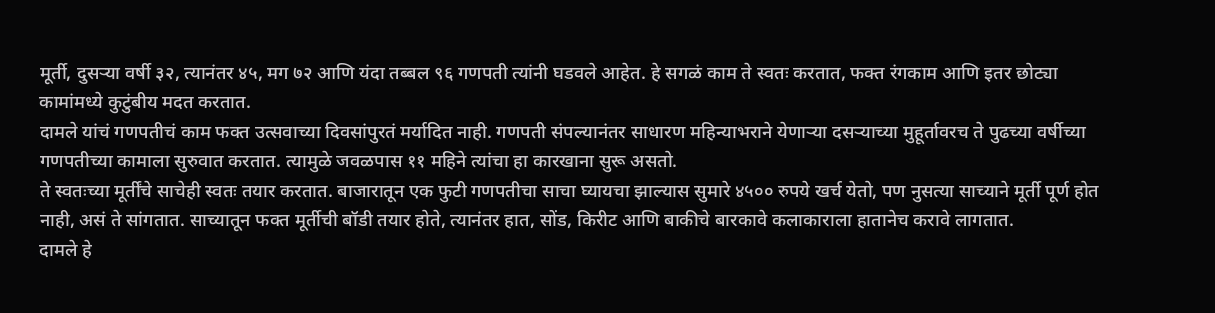मूर्ती, दुसऱ्या वर्षी ३२, त्यानंतर ४५, मग ७२ आणि यंदा तब्बल ९६ गणपती त्यांनी घडवले आहेत. हे सगळं काम ते स्वतः करतात, फक्त रंगकाम आणि इतर छोट्या कामांमध्ये कुटुंबीय मदत करतात.
दामले यांचं गणपतीचं काम फक्त उत्सवाच्या दिवसांपुरतं मर्यादित नाही. गणपती संपल्यानंतर साधारण महिन्याभराने येणाऱ्या दसऱ्याच्या मुहूर्तावरच ते पुढच्या वर्षीच्या गणपतीच्या कामाला सुरुवात करतात. त्यामुळे जवळपास ११ महिने त्यांचा हा कारखाना सुरू असतो.
ते स्वतःच्या मूर्तींचे साचेही स्वतः तयार करतात. बाजारातून एक फुटी गणपतीचा साचा घ्यायचा झाल्यास सुमारे ४५०० रुपये खर्च येतो, पण नुसत्या साच्याने मूर्ती पूर्ण होत नाही, असं ते सांगतात. साच्यातून फक्त मूर्तीची बॉडी तयार होते, त्यानंतर हात, सोंड, किरीट आणि बाकीचे बारकावे कलाकाराला हातानेच करावे लागतात.
दामले हे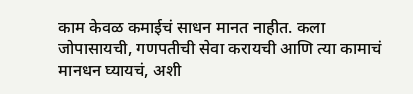काम केवळ कमाईचं साधन मानत नाहीत. कला जोपासायची, गणपतीची सेवा करायची आणि त्या कामाचं मानधन घ्यायचं, अशी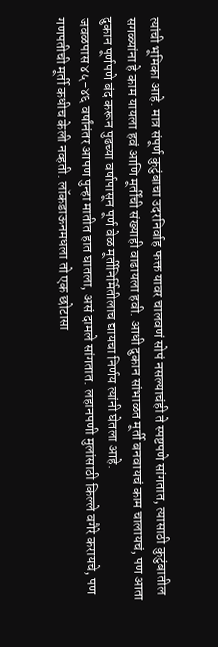त्यांची भूमिका आहे. मात्र संपूर्ण कुटुंबाचा उदरनिर्वाह फक्त यावर चालवणं सोपं नसल्याचंही ते स्पष्टपणे सांगतात, त्यासाठी कुटुंबातील सगळ्यांना हे काम यायला हवं आणि मूर्तींची संख्याही वाढायला हवी. आधी दुकान सांभाळत मूर्ती बनवायचं काम चालायचं, पण आता दुकान पूर्णपणे बंद करून पुढच्या वर्षापासून पूर्ण वेळ मूर्तीनिर्मितीलाच द्यायचा निर्णय त्यांनी घेतला आहे.
जवळपास ४५-४६ वर्षांनंतर आपण पुन्हा मातीत हात घातला, असं दामले सांगतात. लहानपणी मुलांसाठी किल्ले वगैरे करायचे, पण गणपतीची मूर्ती कधीच केली नव्हती. लॉकडाऊनमधला तो एक छोटासा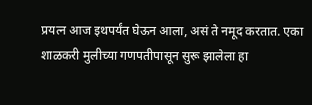प्रयत्न आज इथपर्यंत घेऊन आला, असं ते नमूद करतात. एका शाळकरी मुलीच्या गणपतीपासून सुरू झालेला हा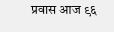प्रवास आज ९६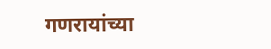गणरायांच्या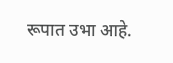रूपात उभा आहे.